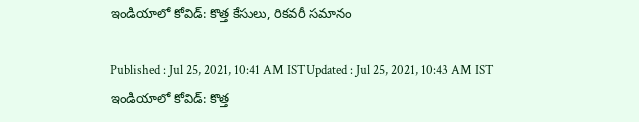ఇండియాలో కోవిడ్: కొత్త కేసులు, రికవరీ సమానం

Published : Jul 25, 2021, 10:41 AM ISTUpdated : Jul 25, 2021, 10:43 AM IST
ఇండియాలో కోవిడ్: కొత్త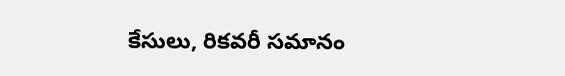కేసులు, రికవరీ సమానం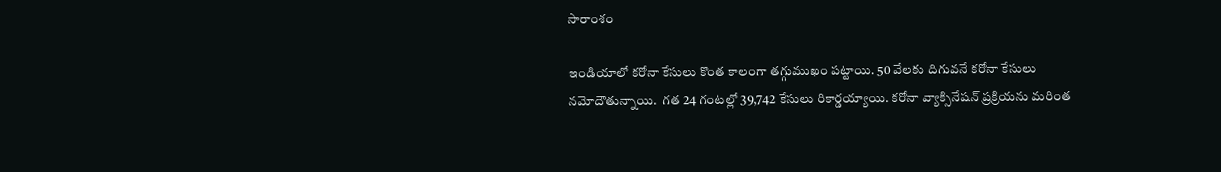సారాంశం

ఇండియాలో కరోనా కేసులు కొంత కాలంగా తగ్గుముఖం పట్టాయి. 50 వేలకు దిగువనే కరోనా కేసులు నమోదౌతున్నాయి.  గత 24 గంటల్లో 39,742 కేసులు రికార్డయ్యాయి. కరోనా వ్యాక్సినేషన్ ప్రక్రియను మరింత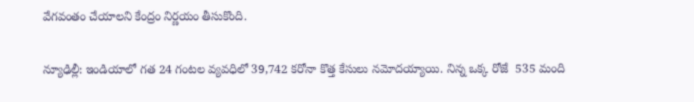వేగవంతం చేయాలని కేంద్రం నిర్ణయం తీసుకొంది.

న్యూఢిల్లీ: ఇండియాలో గత 24 గంటల వ్యవధిలో 39,742 కరోనా కొత్త కేసులు నమోదయ్యాయి. నిన్న ఒక్క రోజే  535 మంది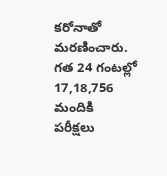కరోనాతో మరణించారు. గత 24 గంటల్లో  17,18,756 మందికి పరీక్షలు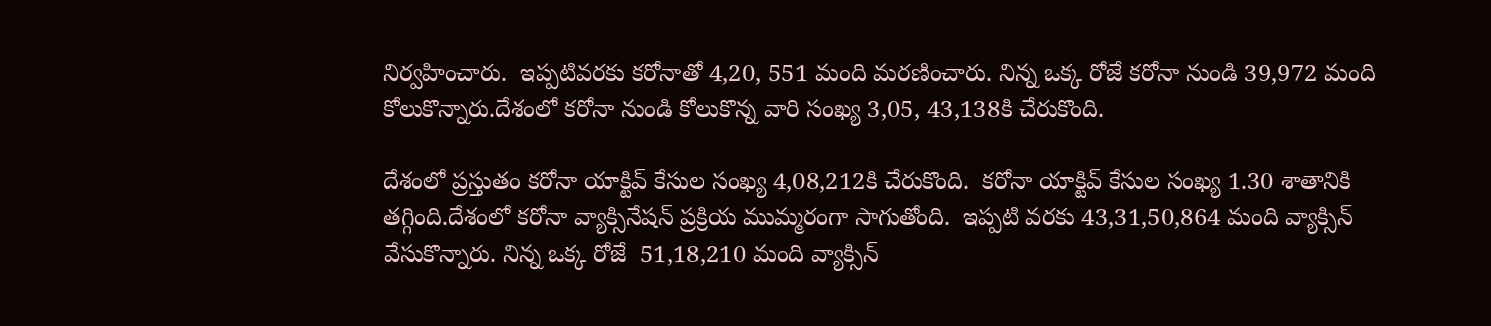నిర్వహించారు.  ఇప్పటివరకు కరోనాతో 4,20, 551 మంది మరణించారు. నిన్న ఒక్క రోజే కరోనా నుండి 39,972 మంది కోలుకొన్నారు.దేశంలో కరోనా నుండి కోలుకొన్న వారి సంఖ్య 3,05, 43,138కి చేరుకొంది.

దేశంలో ప్రస్తుతం కరోనా యాక్టివ్ కేసుల సంఖ్య 4,08,212కి చేరుకొంది.  కరోనా యాక్టివ్ కేసుల సంఖ్య 1.30 శాతానికి తగ్గింది.దేశంలో కరోనా వ్యాక్సినేషన్ ప్రక్రియ ముమ్మరంగా సాగుతోంది.  ఇప్పటి వరకు 43,31,50,864 మంది వ్యాక్సిన్ వేసుకొన్నారు. నిన్న ఒక్క రోజే  51,18,210 మంది వ్యాక్సిన్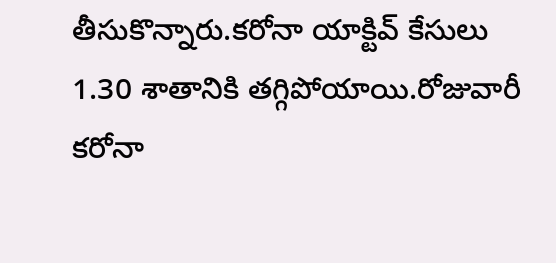తీసుకొన్నారు.కరోనా యాక్టివ్ కేసులు 1.30 శాతానికి తగ్గిపోయాయి.రోజువారీ కరోనా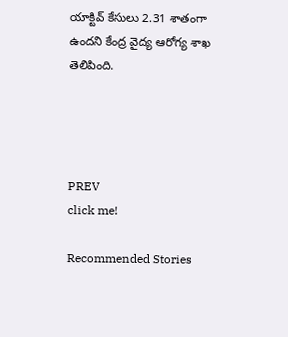యాక్టివ్ కేసులు 2.31 శాతంగా ఉందని కేంద్ర వైద్య ఆరోగ్య శాఖ తెలిపింది.




PREV
click me!

Recommended Stories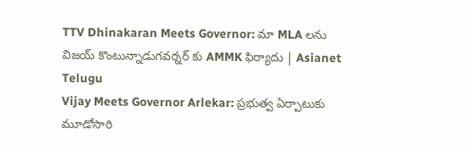TTV Dhinakaran Meets Governor: మా MLA లను విజయ్ కొంటున్నాడుగవర్నర్ కు AMMK ఫిర్యాదు | Asianet Telugu
Vijay Meets Governor Arlekar: ప్రభుత్వ ఏర్పాటుకు మూడోసారి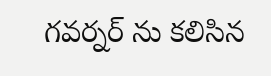గవర్నర్ ను కలిసిన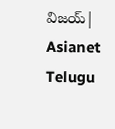విజయ్| Asianet Telugu